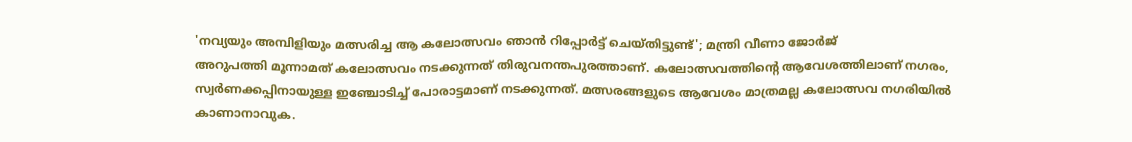'നവ്യയും അമ്പിളിയും മത്സരിച്ച ആ കലോത്സവം ഞാൻ റിപ്പോർട്ട് ചെയ്തിട്ടുണ്ട്'; മന്ത്രി വീണാ ജോർജ്
അറുപത്തി മൂന്നാമത് കലോത്സവം നടക്കുന്നത് തിരുവനന്തപുരത്താണ്. കലോത്സവത്തിന്റെ ആവേശത്തിലാണ് നഗരം, സ്വർണക്കപ്പിനായുള്ള ഇഞ്ചോടിച്ച് പോരാട്ടമാണ് നടക്കുന്നത്. മത്സരങ്ങളുടെ ആവേശം മാത്രമല്ല കലോത്സവ നഗരിയിൽ കാണാനാവുക.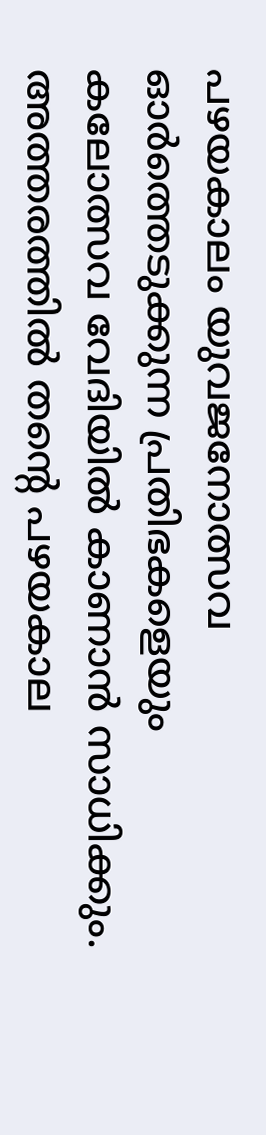പഴയകാലം യുവജനോത്സവ ഓർത്തെടുക്കുന്ന പ്രതിഭകളെയും കലോത്സവ വേദിയിൽ കാണാൻ സാധിക്കും. അത്തരത്തിൽ തന്റെ പഴയകാല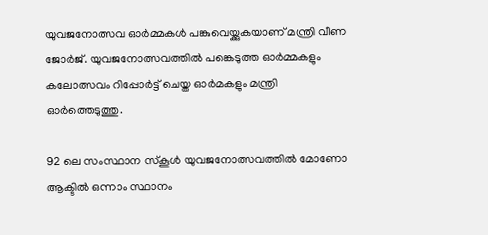യുവജനോത്സവ ഓർമ്മകൾ പങ്കുവെയ്ക്കുകയാണ് മന്ത്രി വീണ ജോർജ്. യുവജനോത്സവത്തിൽ പങ്കെടുത്ത ഓർമ്മകളും കലോത്സവം റിപ്പോർട്ട് ചെയ്ത ഓർമകളും മന്ത്രി ഓർത്തെടുത്തു.

92 ലെ സംസ്ഥാന സ്കൂൾ യുവജനോത്സവത്തിൽ മോണോ ആക്ടിൽ ഒന്നാം സ്ഥാനം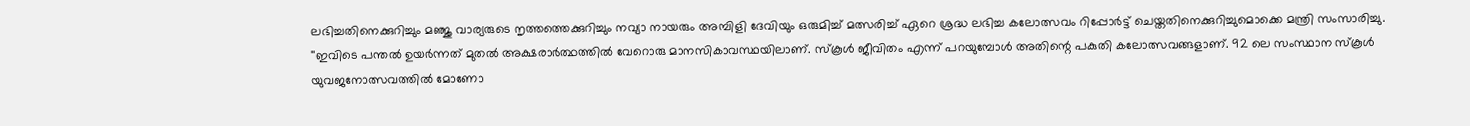ലഭിച്ചതിനെക്കുറിച്ചും മഞ്ജു വാര്യരുടെ നൃത്തത്തെക്കുറിച്ചും നവ്യാ നായരും അമ്പിളി ദേവിയും ഒരുമിച്ച് മത്സരിച്ച് ഏറെ ശ്രദ്ധ ലഭിച്ച കലോത്സവം റിപ്പോർട്ട് ചെയ്തതിനെക്കുറിച്ചുമൊക്കെ മന്ത്രി സംസാരിച്ചു.
''ഇവിടെ പന്തൽ ഉയർന്നത് മുതൽ അക്ഷരാർത്ഥത്തിൽ വേറൊരു മാനസികാവസ്ഥയിലാണ്. സ്കൂൾ ജീവിതം എന്ന് പറയുമ്പോൾ അതിന്റെ പകുതി കലോത്സവങ്ങളാണ്. 92 ലെ സംസ്ഥാന സ്കൂൾ യുവജനോത്സവത്തിൽ മോണോ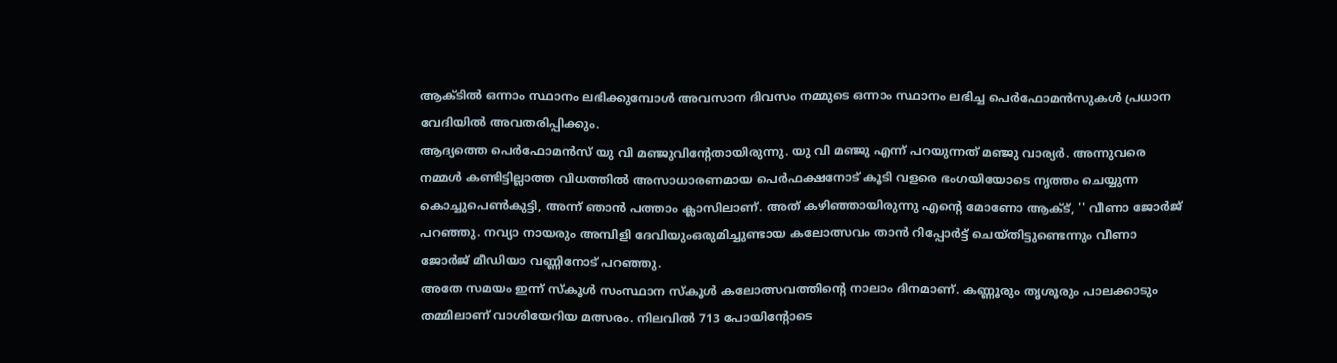ആക്ടിൽ ഒന്നാം സ്ഥാനം ലഭിക്കുമ്പോൾ അവസാന ദിവസം നമ്മുടെ ഒന്നാം സ്ഥാനം ലഭിച്ച പെർഫോമൻസുകൾ പ്രധാന വേദിയിൽ അവതരിപ്പിക്കും.
ആദ്യത്തെ പെർഫോമൻസ് യു വി മഞ്ജുവിന്റേതായിരുന്നു. യു വി മഞ്ജു എന്ന് പറയുന്നത് മഞ്ജു വാര്യർ. അന്നുവരെ നമ്മൾ കണ്ടിട്ടില്ലാത്ത വിധത്തിൽ അസാധാരണമായ പെർഫക്ഷനോട് കൂടി വളരെ ഭംഗയിയോടെ നൃത്തം ചെയ്യുന്ന കൊച്ചുപെൺകുട്ടി, അന്ന് ഞാൻ പത്താം ക്ലാസിലാണ്. അത് കഴിഞ്ഞായിരുന്നു എന്റെ മോണോ ആക്ട്, '' വീണാ ജോർജ് പറഞ്ഞു. നവ്യാ നായരും അമ്പിളി ദേവിയുംഒരുമിച്ചുണ്ടായ കലോത്സവം താൻ റിപ്പോർട്ട് ചെയ്തിട്ടുണ്ടെന്നും വീണാ ജോർജ് മീഡിയാ വണ്ണിനോട് പറഞ്ഞു.
അതേ സമയം ഇന്ന് സ്കൂൾ സംസ്ഥാന സ്കൂൾ കലോത്സവത്തിന്റെ നാലാം ദിനമാണ്. കണ്ണൂരും തൃശൂരും പാലക്കാടും തമ്മിലാണ് വാശിയേറിയ മത്സരം. നിലവിൽ 713 പോയിന്റോടെ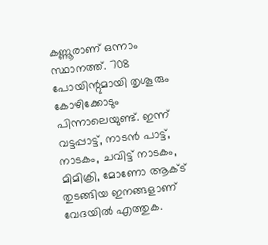കണ്ണൂരാണ് ഒന്നാം സ്ഥാനത്ത്. 708 പോയിന്റുമായി തൃശൂരും കോഴിക്കോടും പിന്നാലെയുണ്ട്. ഇന്ന് വട്ടപ്പാട്ട്, നാടൻ പാട്ട്, നാടകം, ചവിട്ട് നാടകം, മിമിക്രി, മോണോ ആക്ട് തുടങ്ങിയ ഇനങ്ങളാണ് വേദയിൽ എത്തുക.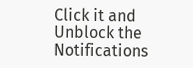Click it and Unblock the Notifications